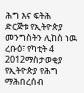ሕግ እና ፍትሕ
ድርጅቱ የኢትዮጵያ መንግስትን ሊከስ ነዉ
ረቡዕ፣ የካቲት 4 2012ማስታወቂያ
የኢትዮጵያ የሕግ ማሕበረሰብ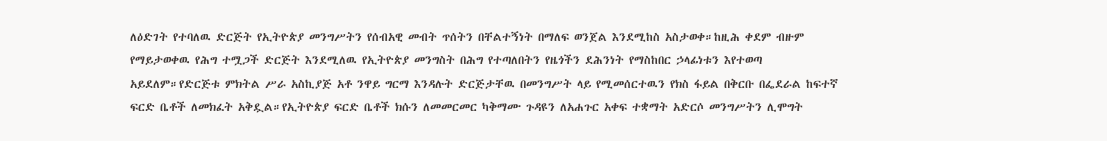ለዕድገት የተባለዉ ድርጅት የኢትዮጵያ መንግሥትን የሰብአዊ መብት ጥሰትን በቸልተኝነት በማለፍ ወንጀል እንደሚከስ አስታወቀ።ከዚሕ ቀደም ብዙም የማይታወቀዉ የሕግ ተሟጋች ድርጅት እንደሚለዉ የኢትዮጵያ መንግስት በሕግ የተጣለበትን የዜጎችን ደሕንነት የማስከበር ኃላፊነቱን እየተወጣ አይደለም።የድርጅቱ ምክትል ሥራ አስኪያጅ አቶ ንዋይ ግርማ እንዳሉት ድርጅታቸዉ በመንግሥት ላይ የሚመሰርተዉን የክስ ፋይል በቅርቡ በፌደራል ከፍተኛ ፍርድ ቤቶች ለመክፈት አቅዷል።የኢትዮጵያ ፍርድ ቤቶች ክሱን ለመመርመር ካቅማሙ ጉዳዩን ለአሐጉር አቀፍ ተቋማት አድርሶ መንግሥትን ሊሞግት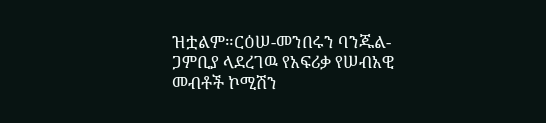ዝቷልም።ርዕሠ-መንበሩን ባንጁል-ጋምቢያ ላደረገዉ የአፍሪቃ የሠብአዊ መብቶች ኮሚሽን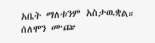አቤት ማለቱንም አስታዉቋል።
ሰለሞን ሙጬ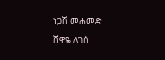ነጋሽ መሐመድ
ሸዋዬ ለገሰ